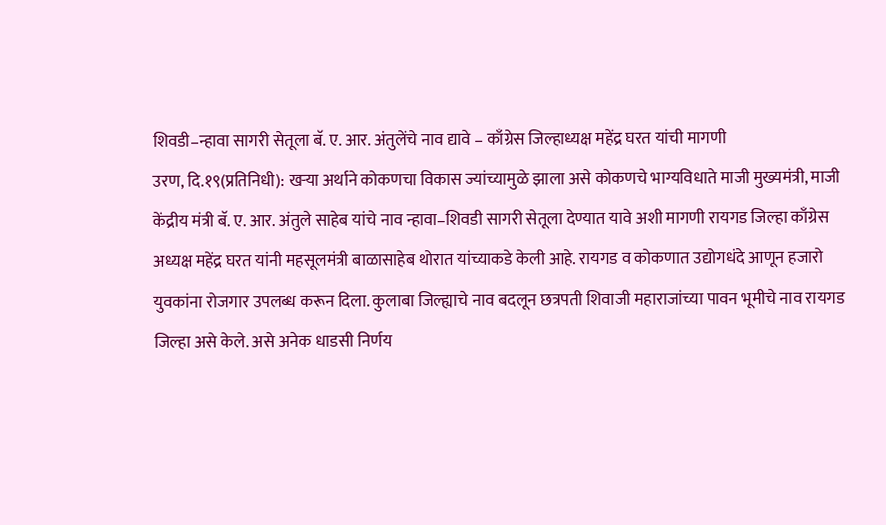शिवडी–न्हावा सागरी सेतूला बॅ. ए. आर. अंतुलेंचे नाव द्यावे – काँग्रेस जिल्हाध्यक्ष महेंद्र घरत यांची मागणी
उरण, दि.१९(प्रतिनिधी): खऱ्या अर्थाने कोकणचा विकास ज्यांच्यामुळे झाला असे कोकणचे भाग्यविधाते माजी मुख्यमंत्री, माजी केंद्रीय मंत्री बॅ. ए. आर. अंतुले साहेब यांचे नाव न्हावा–शिवडी सागरी सेतूला देण्यात यावे अशी मागणी रायगड जिल्हा काँग्रेस अध्यक्ष महेंद्र घरत यांनी महसूलमंत्री बाळासाहेब थोरात यांच्याकडे केली आहे. रायगड व कोकणात उद्योगधंदे आणून हजारो युवकांना रोजगार उपलब्ध करून दिला. कुलाबा जिल्ह्याचे नाव बदलून छत्रपती शिवाजी महाराजांच्या पावन भूमीचे नाव रायगड जिल्हा असे केले. असे अनेक धाडसी निर्णय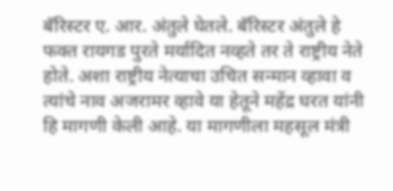बॅरिस्टर ए. आर. अंतुले घेतले. बॅरिस्टर अंतुले हे फक्त रायगड पुरते मर्यादित नव्हते तर ते राष्ट्रीय नेते होते. अशा राष्ट्रीय नेत्याचा उचित सन्मान व्हावा व त्यांचे नाव अजरामर व्हावे या हेतूने महेंद्र घरत यांनी हि मागणी केली आहे. या मागणीला महसूल मंत्री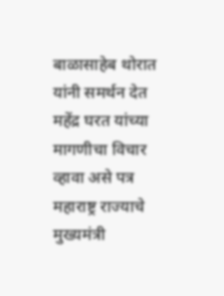बाळासाहेब थोरात यांनी समर्थन देत महेंद्र घरत यांच्या मागणीचा विचार व्हावा असे पत्र महाराष्ट्र राज्याचे मुख्यमंत्री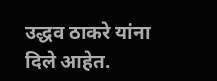उद्धव ठाकरे यांना दिले आहेत.